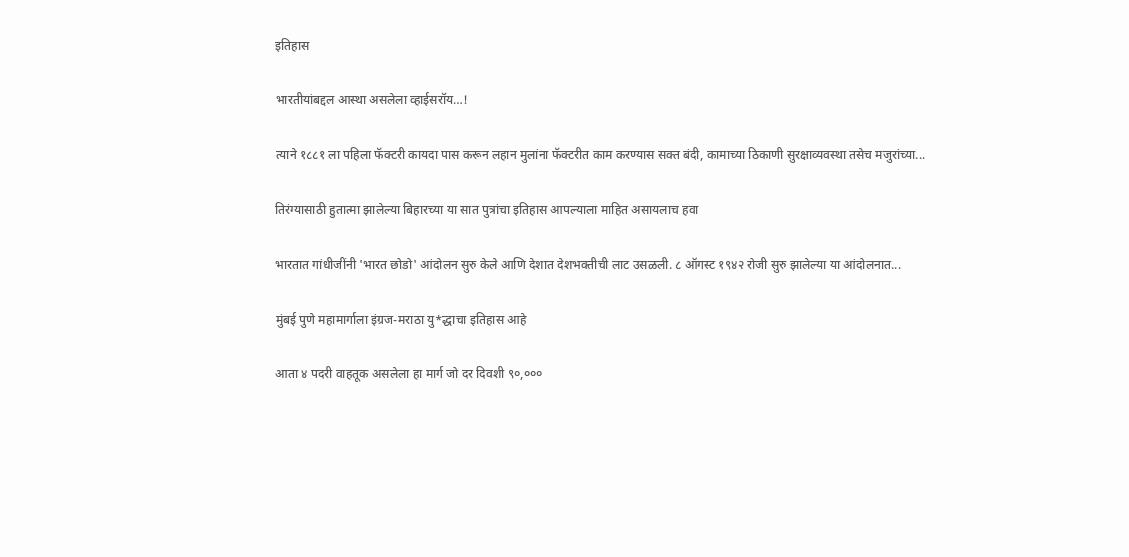इतिहास

भारतीयांबद्दल आस्था असलेला व्हाईसरॉय…!

त्याने १८८१ ला पहिला फॅक्टरी कायदा पास करून लहान मुलांना फॅक्टरीत काम करण्यास सक्त बंदी, कामाच्या ठिकाणी सुरक्षाव्यवस्था तसेच मजुरांच्या...

तिरंग्यासाठी हुतात्मा झालेल्या बिहारच्या या सात पुत्रांचा इतिहास आपल्याला माहित असायलाच हवा

भारतात गांधीजींनी 'भारत छोडो' आंदोलन सुरु केले आणि देशात देशभक्तीची लाट उसळली. ८ ऑगस्ट १९४२ रोजी सुरु झालेल्या या आंदोलनात...

मुंबई पुणे महामार्गाला इंग्रज-मराठा यु*द्धाचा इतिहास आहे

आता ४ पदरी वाहतूक असलेला हा मार्ग जो दर दिवशी ९०,०००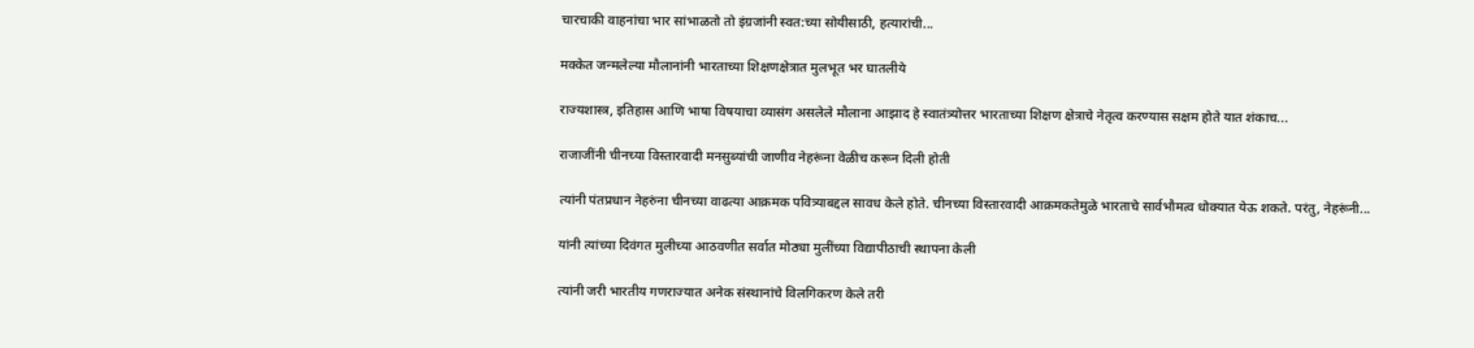चारचाकी वाहनांचा भार सांभाळतो तो इंग्रजांनी स्वत:च्या सोयीसाठी, हत्यारांची...

मक्केत जन्मलेल्या मौलानांनी भारताच्या शिक्षणक्षेत्रात मुलभूत भर घातलीये

राज्यशास्त्र, इतिहास आणि भाषा विषयाचा व्यासंग असलेले मौलाना आझाद हे स्वातंत्र्योत्तर भारताच्या शिक्षण क्षेत्राचे नेतृत्व करण्यास सक्षम होते यात शंकाच...

राजाजींनी चीनच्या विस्तारवादी मनसुब्यांची जाणीव नेहरूंना वेळीच करून दिली होती

त्यांनी पंतप्रधान नेहरुंना चीनच्या वाढत्या आक्रमक पवित्र्याबद्दल सावध केले होते. चीनच्या विस्तारवादी आक्रमकतेमुळे भारताचे सार्वभौमत्व धोक्यात येऊ शकते. परंतु, नेहरूंनी...

यांनी त्यांच्या दिवंगत मुलीच्या आठवणीत सर्वात मोठ्या मुलींच्या विद्यापीठाची स्थापना केली

त्यांनी जरी भारतीय गणराज्यात अनेक संस्थानांचे विलगिकरण केले तरी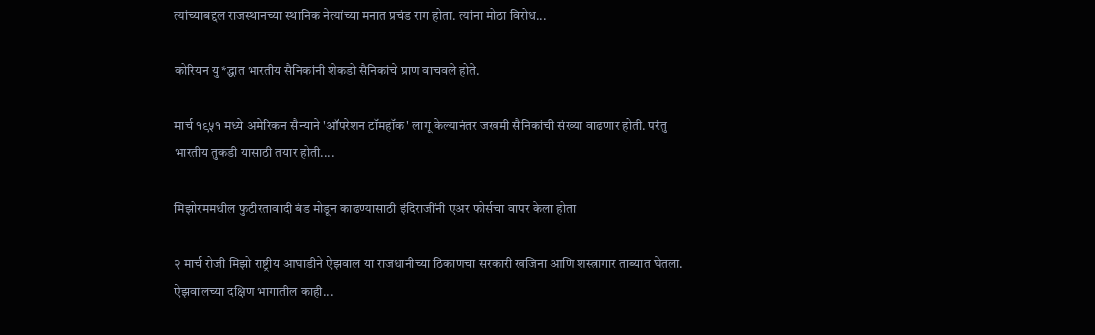त्यांच्याबद्दल राजस्थानच्या स्थानिक नेत्यांच्या मनात प्रचंड राग होता. त्यांना मोठा विरोध...

कोरियन यु*द्धात भारतीय सैनिकांनी शेकडो सैनिकांचे प्राण वाचवले होते.

मार्च १९५१ मध्ये अमेरिकन सैन्याने 'ऑपरेशन टॉमहॉक' लागू केल्यानंतर जखमी सैनिकांची संख्या वाढणार होती. परंतु भारतीय तुकडी यासाठी तयार होती....

मिझोरममधील फुटीरतावादी बंड मोडून काढण्यासाठी इंदिराजींनी एअर फोर्सचा वापर केला होता

२ मार्च रोजी मिझो राष्ट्रीय आघाडीने ऐझवाल या राजधानीच्या ठिकाणचा सरकारी खजिना आणि शस्त्रागार ताब्यात घेतला. ऐझवालच्या दक्षिण भागातील काही...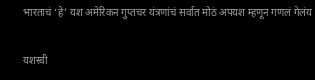भारताचं ‘हे’ यश अमेरिकन गुप्तचर यंत्रणांचं सर्वात मोठं अपयश म्हणून गणलं गेलंय

यशस्वी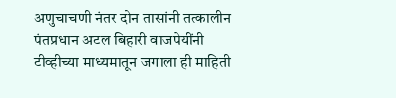अणुचाचणी नंतर दोन तासांनी तत्कालीन पंतप्रधान अटल बिहारी वाजपेयींनी टीव्हीच्या माध्यमातून जगाला ही माहिती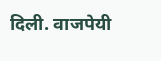दिली. वाजपेयी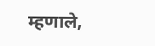म्हणाले,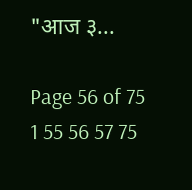"आज ३...

Page 56 of 75 1 55 56 57 75